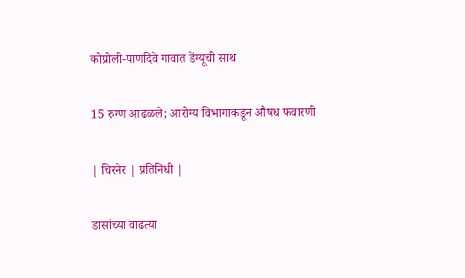कोप्रोली-पाणदिवे गावात डेंग्यूची साथ

15 रुग्ण आढळले; आरोग्य विभागाकडून औषध फवारणी

| चिरनेर | प्रतिनिधी |

डासांच्या वाढत्या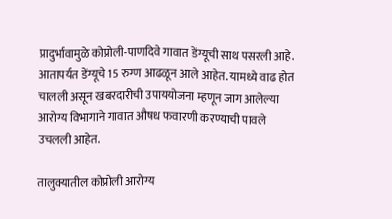प्रादुर्भावामुळे कोप्रोली-पाणदिवे गावात डेंग्यूची साथ पसरली आहे. आतापर्यत डेंग्यूचे 15 रुग्ण आढळून आले आहेत. यामध्ये वाढ होत चालली असून खबरदारीची उपाययोजना म्हणून जाग आलेल्या आरोग्य विभागाने गावात औषध फवारणी करण्याची पावले उचलली आहेत.

तालुक्यातील कोप्रोली आरोग्य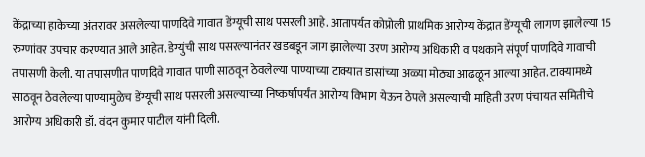केंद्राच्या हाकेच्या अंतरावर असलेल्या पाणदिवे गावात डेंग्यूची साथ पसरली आहे. आतापर्यत कोप्रोली प्राथमिक आरोग्य केंद्रात डेंग्यूची लागण झालेल्या 15 रुग्णांवर उपचार करण्यात आले आहेत. डेग्युंची साथ पसरल्यानंतर खडबडून जाग झालेल्या उरण आरोग्य अधिकारी व पथकाने संपूर्ण पाणदिवे गावाची तपासणी केली. या तपासणीत पाणदिवे गावात पाणी साठवून ठेवलेल्या पाण्याच्या टाक्यात डासांच्या अळ्या मोठ्या आढळून आल्या आहेत. टाक्यामध्ये साठवून ठेवलेल्या पाण्यामुळेच डेंग्यूची साथ पसरली असल्याच्या निष्कर्षापर्यंत आरोग्य विभाग येऊन ठेपले असल्याची माहिती उरण पंचायत समितीचे आरोग्य अधिकारी डॉ. वंदन कुमार पाटील यांनी दिली.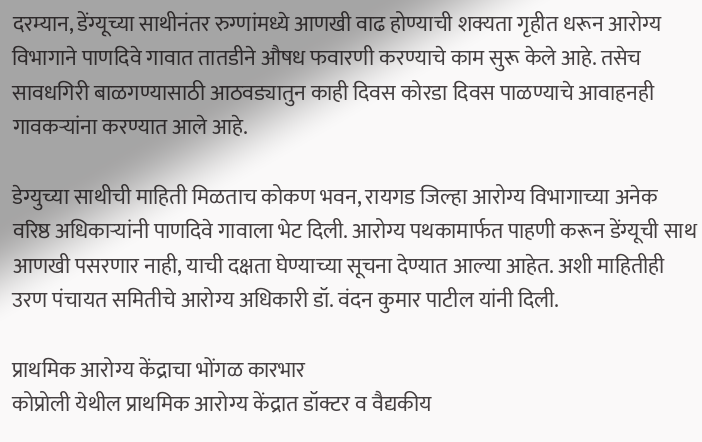दरम्यान, डेंग्यूच्या साथीनंतर रुग्णांमध्ये आणखी वाढ होण्याची शक्यता गृहीत धरून आरोग्य विभागाने पाणदिवे गावात तातडीने औषध फवारणी करण्याचे काम सुरू केले आहे. तसेच सावधगिरी बाळगण्यासाठी आठवड्यातुन काही दिवस कोरडा दिवस पाळण्याचे आवाहनही गावकऱ्यांना करण्यात आले आहे.

डेग्युच्या साथीची माहिती मिळताच कोकण भवन, रायगड जिल्हा आरोग्य विभागाच्या अनेक वरिष्ठ अधिकाऱ्यांनी पाणदिवे गावाला भेट दिली. आरोग्य पथकामार्फत पाहणी करून डेंग्यूची साथ आणखी पसरणार नाही, याची दक्षता घेण्याच्या सूचना देण्यात आल्या आहेत. अशी माहितीही उरण पंचायत समितीचे आरोग्य अधिकारी डॉ. वंदन कुमार पाटील यांनी दिली.

प्राथमिक आरोग्य केंद्राचा भोंगळ कारभार
कोप्रोली येथील प्राथमिक आरोग्य केंद्रात डॉक्टर व वैद्यकीय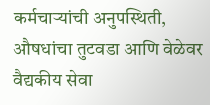कर्मचाऱ्यांची अनुपस्थिती, औषधांचा तुटवडा आणि वेळेवर वैद्यकीय सेवा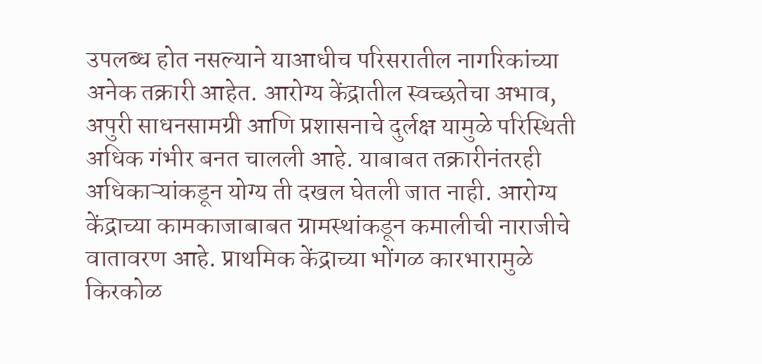उपलब्ध होत नसल्याने याआधीच परिसरातील नागरिकांच्या अनेक तक्रारी आहेत. आरोग्य केंद्रातील स्वच्छतेचा अभाव, अपुरी साधनसामग्री आणि प्रशासनाचे दुर्लक्ष यामुळे परिस्थिती अधिक गंभीर बनत चालली आहे. याबाबत तक्रारीनंतरही अधिकाऱ्यांकडून योग्य ती दखल घेतली जात नाही. आरोग्य केंद्राच्या कामकाजाबाबत ग्रामस्थांकडून कमालीची नाराजीचे वातावरण आहे. प्राथमिक केंद्राच्या भोंगळ कारभारामुळे किरकोळ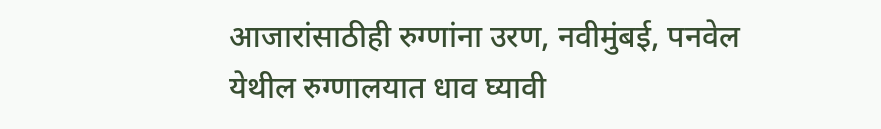आजारांसाठीही रुग्णांना उरण, नवीमुंबई, पनवेल येथील रुग्णालयात धाव घ्यावी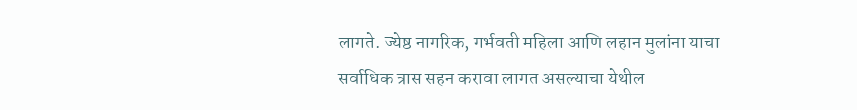लागते. ज्येष्ठ नागरिक, गर्भवती महिला आणि लहान मुलांना याचा सर्वाधिक त्रास सहन करावा लागत असल्याचा येथील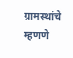ग्रामस्थांचे म्हणणे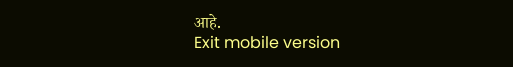आहे.
Exit mobile version